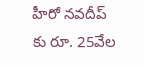హీరో నవదీప్ కు రూ. 25వేల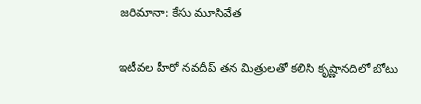జరిమానా: కేసు మూసివేత

ఇటీవల హీరో నవదీప్ తన మిత్రులతో కలిసి కృష్ణానదిలో బోటు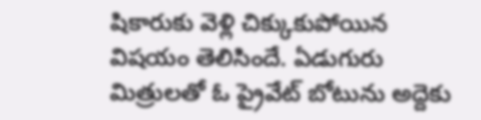షికారుకు వెళ్లి చిక్కుకుపోయిన విషయం తెలిసిందే. ఏడుగురు మిత్రులతో ఓ ప్రైవేట్ బోటును అద్దెకు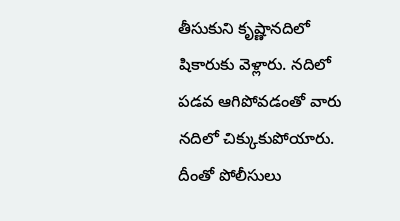తీసుకుని కృష్ణానదిలో షికారుకు వెళ్లారు. నదిలో పడవ ఆగిపోవడంతో వారు నదిలో చిక్కుకుపోయారు. దీంతో పోలీసులు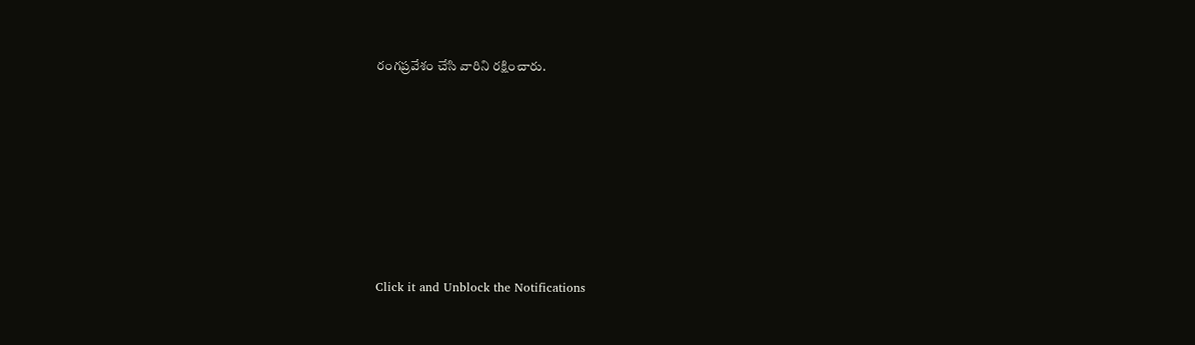రంగప్రవేశం చేసి వారిని రక్షించారు.












Click it and Unblock the Notifications